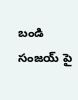బండి సంజయ్ పై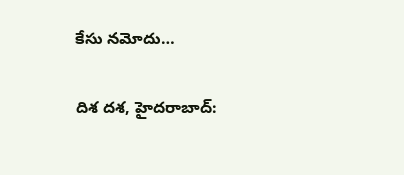కేసు నమోదు…

దిశ దశ, హైదరాబాద్: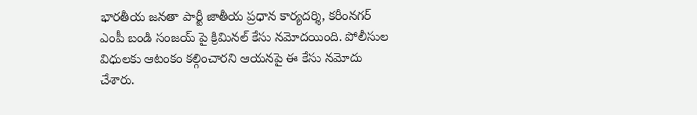భారతీయ జనతా పార్టీ జాతీయ ప్రధాన కార్యదర్శి, కరీంనగర్ ఎంపీ బండి సంజయ్ పై క్రిమినల్ కేసు నమోదయింది. పోలీసుల విధులకు ఆటంకం కల్గించారని ఆయనపై ఈ కేసు నమోదు చేశారు.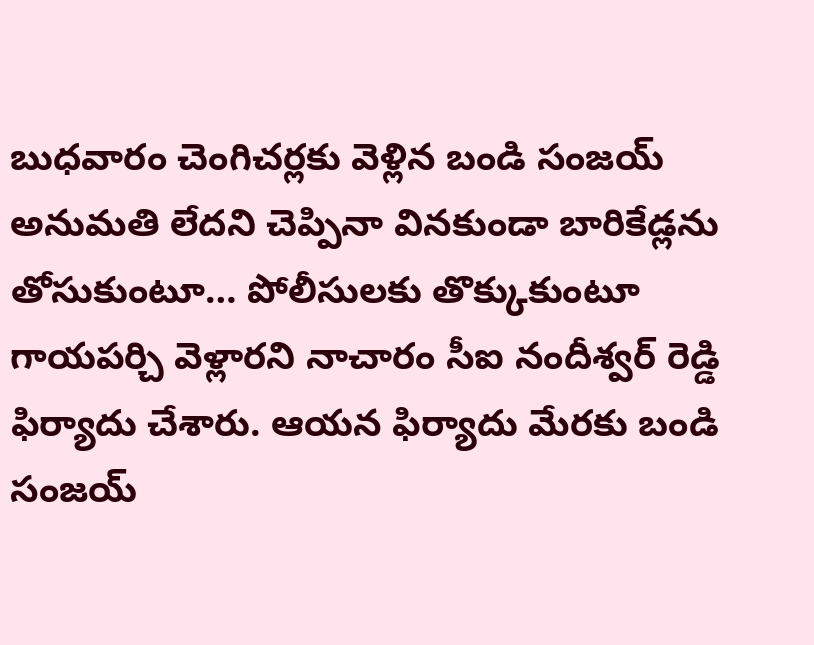బుధవారం చెంగిచర్లకు వెళ్లిన బండి సంజయ్ అనుమతి లేదని చెప్పినా వినకుండా బారికేడ్లను తోసుకుంటూ… పోలీసులకు తొక్కుకుంటూ గాయపర్చి వెళ్లారని నాచారం సీఐ నందీశ్వర్ రెడ్డి ఫిర్యాదు చేశారు. ఆయన ఫిర్యాదు మేరకు బండి సంజయ్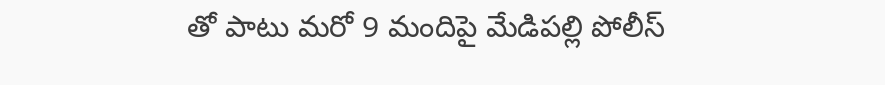తో పాటు మరో 9 మందిపై మేడిపల్లి పోలీస్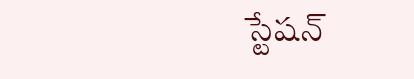స్టేషన్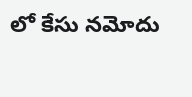లో కేసు నమోదు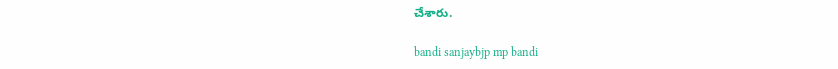చేశారు.

bandi sanjaybjp mp bandi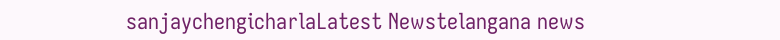sanjaychengicharlaLatest Newstelangana news